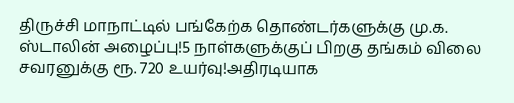திருச்சி மாநாட்டில் பங்கேற்க தொண்டர்களுக்கு மு.க. ஸ்டாலின் அழைப்பு!5 நாள்களுக்குப் பிறகு தங்கம் விலை சவரனுக்கு ரூ. 720 உயர்வு!அதிரடியாக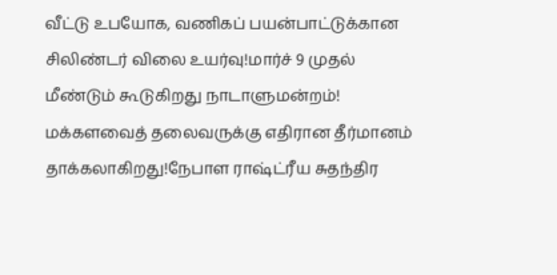வீட்டு உபயோக, வணிகப் பயன்பாட்டுக்கான சிலிண்டர் விலை உயர்வு!மார்ச் 9 முதல் மீண்டும் கூடுகிறது நாடாளுமன்றம்! மக்களவைத் தலைவருக்கு எதிரான தீர்மானம் தாக்கலாகிறது!நேபாள ராஷ்ட்ரீய சுதந்திர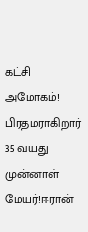கட்சி அமோகம்! பிரதமராகிறார் 35 வயது முன்னாள் மேயர்!ஈரான்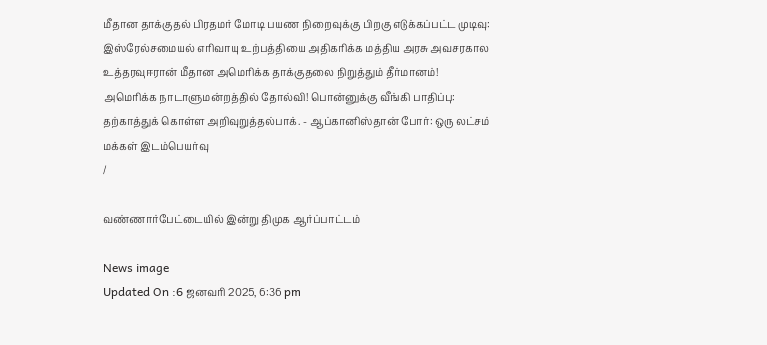மீதான தாக்குதல் பிரதமர் மோடி பயண நிறைவுக்கு பிறகு எடுக்கப்பட்ட முடிவு: இஸ்ரேல்சமையல் எரிவாயு உற்பத்தியை அதிகரிக்க மத்திய அரசு அவசரகால உத்தரவுஈரான் மீதான அமெரிக்க தாக்குதலை நிறுத்தும் தீர்மானம்! அமெரிக்க நாடாளுமன்றத்தில் தோல்வி! பொன்னுக்கு வீங்கி பாதிப்பு: தற்காத்துக் கொள்ள அறிவுறுத்தல்பாக். - ஆப்கானிஸ்தான் போர்: ஒரு லட்சம் மக்கள் இடம்பெயர்வு
/

வண்ணார்பேட்டையில் இன்று திமுக ஆர்ப்பாட்டம்

News image
Updated On :6 ஜனவரி 2025, 6:36 pm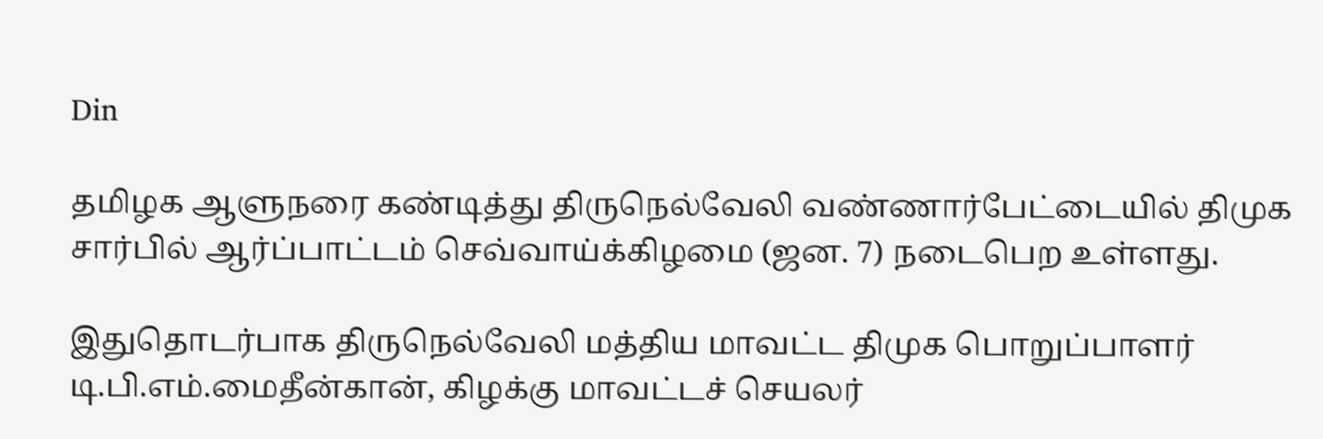Din

தமிழக ஆளுநரை கண்டித்து திருநெல்வேலி வண்ணார்பேட்டையில் திமுக சார்பில் ஆர்ப்பாட்டம் செவ்வாய்க்கிழமை (ஜன. 7) நடைபெற உள்ளது.

இதுதொடர்பாக திருநெல்வேலி மத்திய மாவட்ட திமுக பொறுப்பாளர் டி.பி.எம்.மைதீன்கான், கிழக்கு மாவட்டச் செயலர்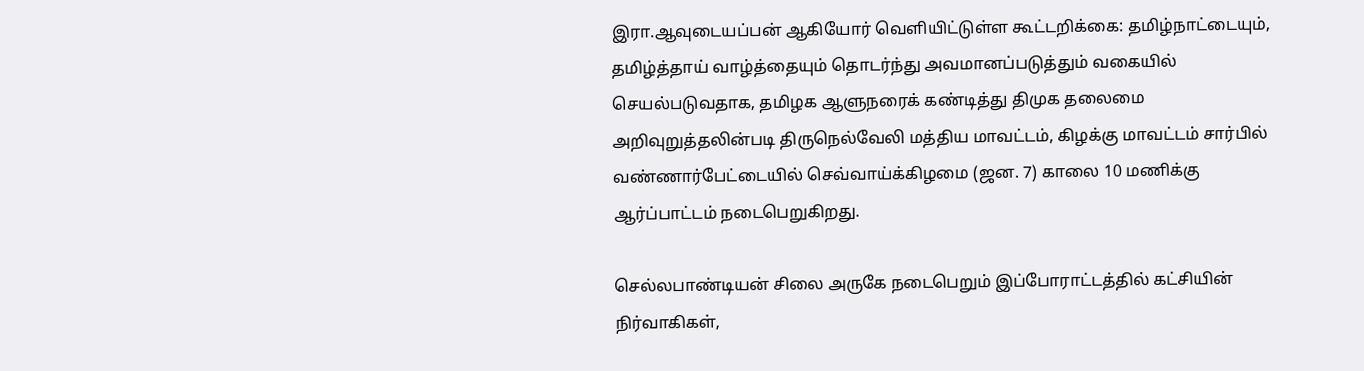இரா.ஆவுடையப்பன் ஆகியோர் வெளியிட்டுள்ள கூட்டறிக்கை: தமிழ்நாட்டையும், தமிழ்த்தாய் வாழ்த்தையும் தொடர்ந்து அவமானப்படுத்தும் வகையில் செயல்படுவதாக, தமிழக ஆளுநரைக் கண்டித்து திமுக தலைமை அறிவுறுத்தலின்படி திருநெல்வேலி மத்திய மாவட்டம், கிழக்கு மாவட்டம் சார்பில் வண்ணார்பேட்டையில் செவ்வாய்க்கிழமை (ஜன. 7) காலை 10 மணிக்கு ஆர்ப்பாட்டம் நடைபெறுகிறது.

செல்லபாண்டியன் சிலை அருகே நடைபெறும் இப்போராட்டத்தில் கட்சியின் நிர்வாகிகள்,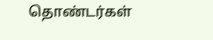தொண்டர்கள்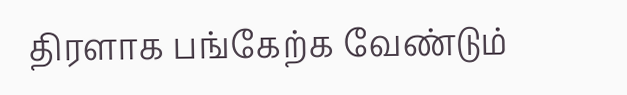திரளாக பங்கேற்க வேண்டும்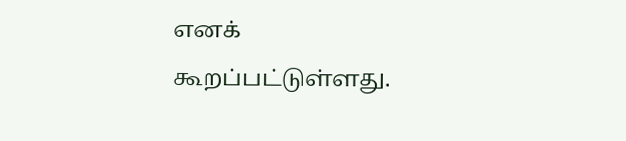எனக் கூறப்பட்டுள்ளது.